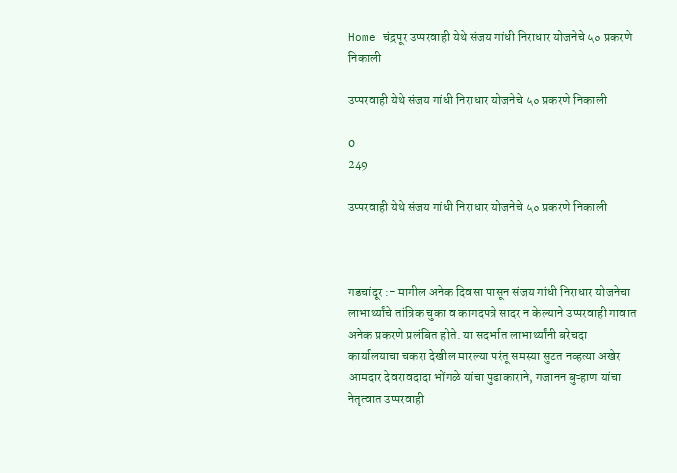Home चंद्रपूर उप्परवाही येथे संजय गांधी निराधार योजनेचे ५० प्रकरणे निकाली

उप्परवाही येथे संजय गांधी निराधार योजनेचे ५० प्रकरणे निकाली

0
249

उप्परवाही येथे संजय गांधी निराधार योजनेचे ५० प्रकरणे निकाली



गडचांदूर :- मागील अनेक दिवसा पासून संजय गांधी निराधार योजनेचा लाभार्थ्यांचे तांत्रिक चुका व कागदपत्रे सादर न केल्याने उप्परवाही गावात अनेक प्रकरणे प्रलंबित होते. या सदर्भात लाभार्थ्यांनी बरेचदा कार्यालयाचा चकरा देखील मारल्या परंतू समस्या सुटत नव्हत्या अखेर आमदार देवरावदादा भोंगळे यांचा पुढाकाराने, गजानन बुऱ्हाण यांचा नेतृत्वात उप्परवाही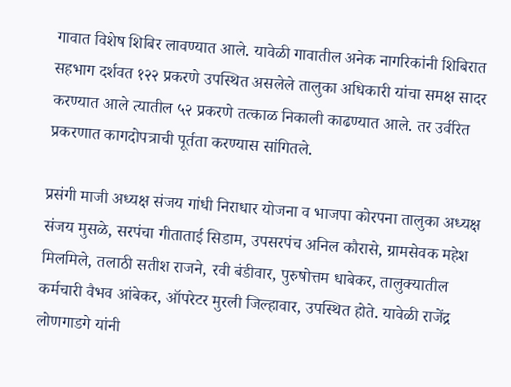गावात विशेष शिबिर लावण्यात आले. यावेळी गावातील अनेक नागरिकांनी शिबिरात सहभाग दर्शवत १२२ प्रकरणे उपस्थित असलेले तालुका अधिकारी यांचा समक्ष सादर करण्यात आले त्यातील ५२ प्रकरणे तत्काळ निकाली काढण्यात आले. तर उर्वरित प्रकरणात कागदोपत्राची पूर्तता करण्यास सांगितले.

प्रसंगी माजी अध्यक्ष संजय गांधी निराधार योजना व भाजपा कोरपना तालुका अध्यक्ष संजय मुसळे, सरपंचा गीताताई सिडाम, उपसरपंच अनिल कौरासे, ग्रामसेवक महेश मिलमिले, तलाठी सतीश राजने, रवी बंडीवार, पुरुषोत्तम धाबेकर, तालुक्यातील कर्मचारी वैभव आंबेकर, ऑपरेटर मुरली जिल्हावार, उपस्थित होते. यावेळी राजेंद्र लोणगाडगे यांनी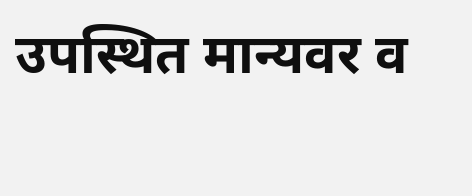उपस्थित मान्यवर व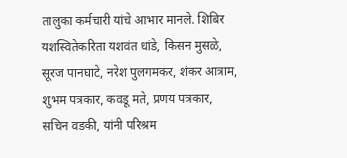तालुका कर्मचारी यांचे आभार मानले. शिबिर यशस्वितेकरिता यशवंत धांडे, किसन मुसळे, सूरज पानघाटे, नरेश पुलगमकर, शंकर आत्राम, शुभम पत्रकार, कवडू मते, प्रणय पत्रकार, सचिन वडकी, यांनी परिश्रम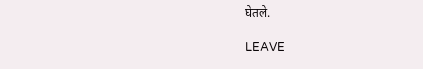घेतले.

LEAVE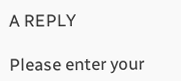A REPLY

Please enter your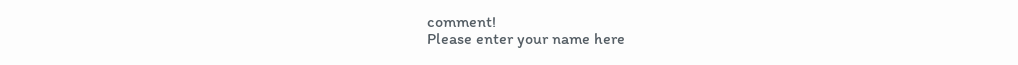comment!
Please enter your name here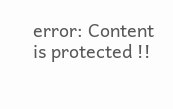error: Content is protected !!